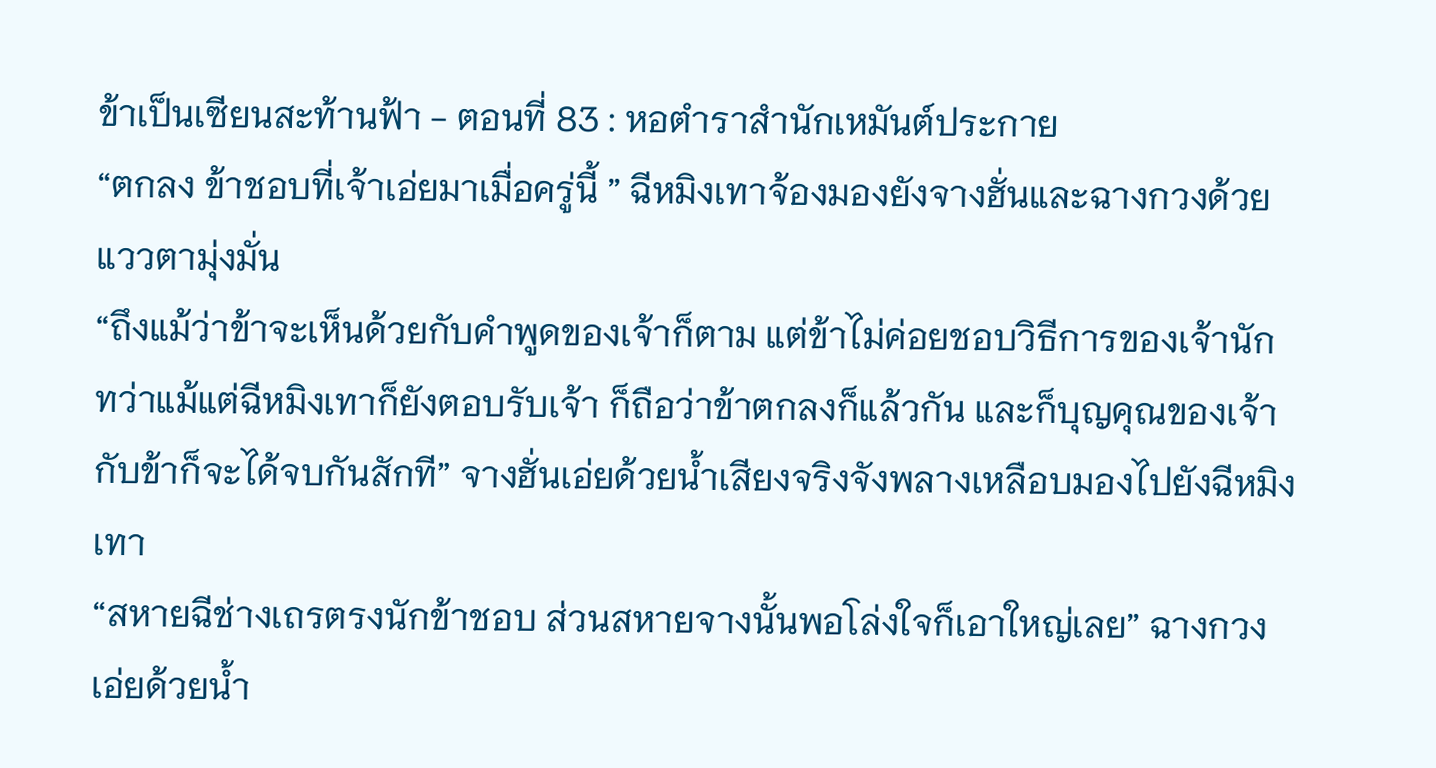ข้าเป็นเซียนสะท้านฟ้า - ตอนที่ 83 : หอตำราสำนักเหมันต์ประกาย
“ตกลง ข้าชอบที่เจ้าเอ่ยมาเมื่อครู่นี้ ” ฉีหมิงเทาจ้องมองยังจางฮั่นและฉางกวงด้วยแววตามุ่งมั่น
“ถึงแม้ว่าข้าจะเห็นด้วยกับคำพูดของเจ้าก็ตาม แต่ข้าไม่ค่อยชอบวิธีการของเจ้านัก ทว่าแม้แต่ฉีหมิงเทาก็ยังตอบรับเจ้า ก็ถือว่าข้าตกลงก็แล้วกัน และก็บุญคุณของเจ้ากับข้าก็จะได้จบกันสักที” จางฮั่นเอ่ยด้วยน้ำเสียงจริงจังพลางเหลือบมองไปยังฉีหมิงเทา
“สหายฉีช่างเถรตรงนักข้าชอบ ส่วนสหายจางนั้นพอโล่งใจก็เอาใหญ่เลย” ฉางกวงเอ่ยด้วยน้ำ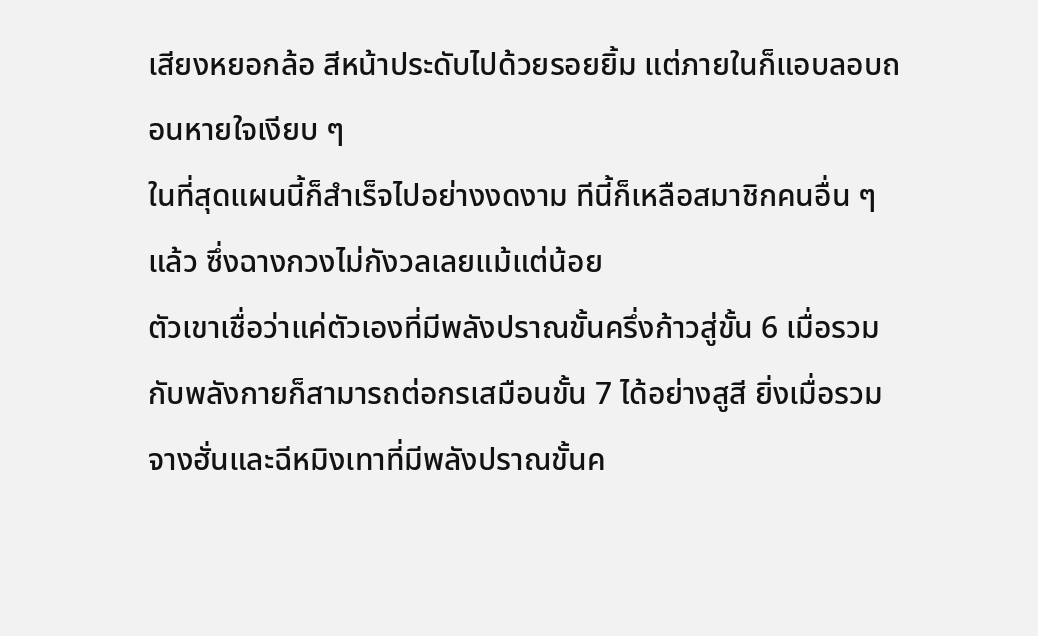เสียงหยอกล้อ สีหน้าประดับไปด้วยรอยยิ้ม แต่ภายในก็แอบลอบถอนหายใจเงียบ ๆ
ในที่สุดแผนนี้ก็สำเร็จไปอย่างงดงาม ทีนี้ก็เหลือสมาชิกคนอื่น ๆ แล้ว ซึ่งฉางกวงไม่กังวลเลยแม้แต่น้อย
ตัวเขาเชื่อว่าแค่ตัวเองที่มีพลังปราณขั้นครึ่งก้าวสู่ขั้น 6 เมื่อรวมกับพลังกายก็สามารถต่อกรเสมือนขั้น 7 ได้อย่างสูสี ยิ่งเมื่อรวมจางฮั่นและฉีหมิงเทาที่มีพลังปราณขั้นค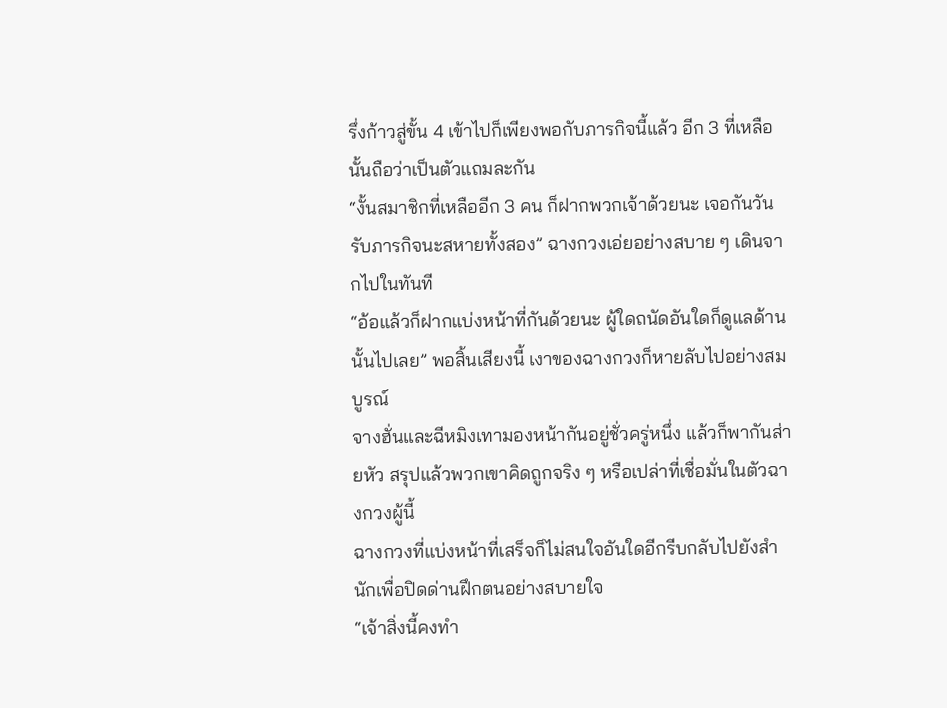รึ่งก้าวสู่ขั้น 4 เข้าไปก็เพียงพอกับภารกิจนี้แล้ว อีก 3 ที่เหลือนั้นถือว่าเป็นตัวแถมละกัน
“งั้นสมาชิกที่เหลืออีก 3 คน ก็ฝากพวกเจ้าด้วยนะ เจอกันวันรับภารกิจนะสหายทั้งสอง” ฉางกวงเอ่ยอย่างสบาย ๆ เดินจากไปในทันที
“อ้อแล้วก็ฝากแบ่งหน้าที่กันด้วยนะ ผู้ใดถนัดอันใดก็ดูแลด้านนั้นไปเลย” พอสิ้นเสียงนี้ เงาของฉางกวงก็หายลับไปอย่างสมบูรณ์
จางฮั่นและฉีหมิงเทามองหน้ากันอยู่ชั่วครู่หนึ่ง แล้วก็พากันส่ายหัว สรุปแล้วพวกเขาคิดถูกจริง ๆ หรือเปล่าที่เชื่อมั่นในตัวฉางกวงผู้นี้
ฉางกวงที่แบ่งหน้าที่เสร็จก็ไม่สนใจอันใดอีกรีบกลับไปยังสำนักเพื่อปิดด่านฝึกตนอย่างสบายใจ
“เจ้าสิ่งนี้คงทำ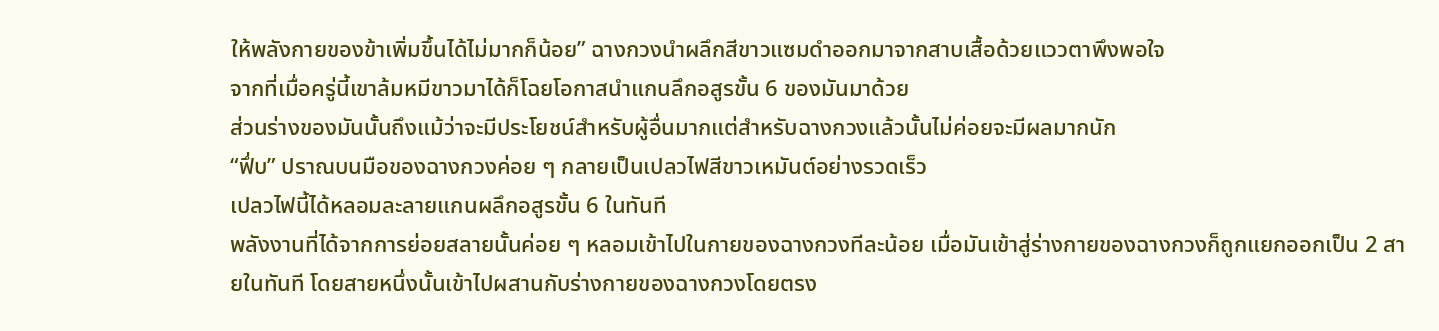ให้พลังกายของข้าเพิ่มขึ้นได้ไม่มากก็น้อย” ฉางกวงนำผลึกสีขาวแซมดำออกมาจากสาบเสื้อด้วยแววตาพึงพอใจ
จากที่เมื่อครู่นี้เขาล้มหมีขาวมาได้ก็โฉยโอกาสนำแกนลึกอสูรขั้น 6 ของมันมาด้วย
ส่วนร่างของมันนั้นถึงแม้ว่าจะมีประโยชน์สำหรับผู้อื่นมากแต่สำหรับฉางกวงแล้วนั้นไม่ค่อยจะมีผลมากนัก
“ฟึ่บ” ปราณบนมือของฉางกวงค่อย ๆ กลายเป็นเปลวไฟสีขาวเหมันต์อย่างรวดเร็ว
เปลวไฟนี้ได้หลอมละลายแกนผลึกอสูรขั้น 6 ในทันที
พลังงานที่ได้จากการย่อยสลายนั้นค่อย ๆ หลอมเข้าไปในกายของฉางกวงทีละน้อย เมื่อมันเข้าสู่ร่างกายของฉางกวงก็ถูกแยกออกเป็น 2 สายในทันที โดยสายหนึ่งนั้นเข้าไปผสานกับร่างกายของฉางกวงโดยตรง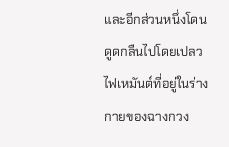และอีกส่วนหนึ่งโดนดูดกลืนไปโดยเปลวไฟเหมันต์ที่อยู่ในร่างกายของฉางกวง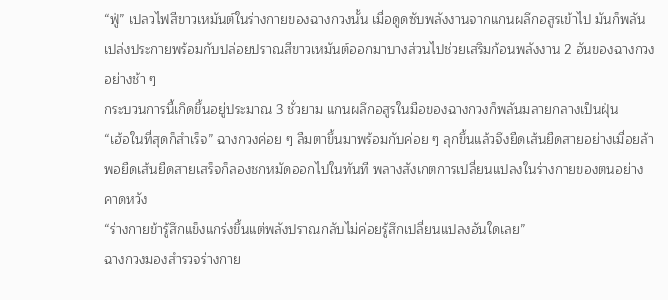“ฟู่” เปลวไฟสีขาวเหมันต์ในร่างกายของฉางกวงนั้น เมื่อดูดซับพลังงานจากแกนผลึกอสูรเข้าไป มันก็พลันเปล่งประกายพร้อมกับปล่อยปราณสีขาวเหมันต์ออกมาบางส่วนไปช่วยเสริมก้อนพลังงาน 2 อันของฉางกวงอย่างช้า ๆ
กระบวนการนี้เกิดขึ้นอยู่ประมาณ 3 ชั่วยาม แกนผลึกอสูรในมือของฉางกวงก็พลันมลายกลางเป็นฝุ่น
“เฮ้อในที่สุดก็สำเร็จ” ฉางกวงค่อย ๆ ลืมตาขึ้นมาพร้อมกับค่อย ๆ ลุกขึ้นแล้วจึงยืดเส้นยืดสายอย่างเมื่อยล้า พอยืดเส้นยืดสายเสร็จก็ลองชกหมัดออกไปในทันที พลางสังเกตการเปลี่ยนแปลงในร่างกายของตนอย่างคาดหวัง
“ร่างกายข้ารู้สึกแข็งแกร่งขึ้นแต่พลังปราณกลับไม่ค่อยรู้สึกเปลี่ยนแปลงอันใดเลย”
ฉางกวงมองสำรวจร่างกาย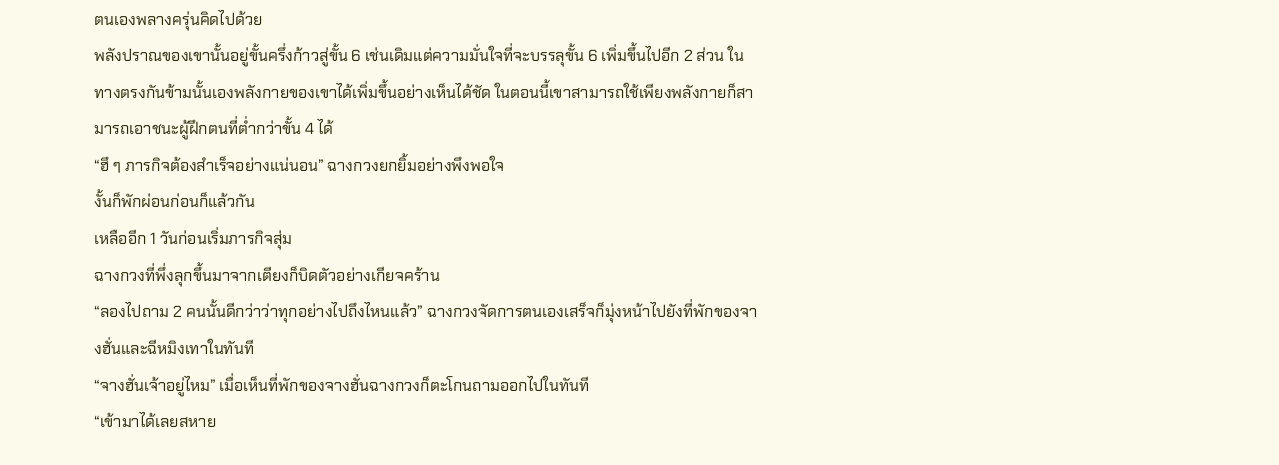ตนเองพลางครุ่นคิดไปด้วย
พลังปราณของเขานั้นอยู่ขั้นครึ่งก้าวสู่ขั้น 6 เช่นเดิมแต่ความมั่นใจที่จะบรรลุขั้น 6 เพิ่มขึ้นไปอีก 2 ส่วน ในทางตรงกันข้ามนั้นเองพลังกายของเขาได้เพิ่มขึ้นอย่างเห็นได้ชัด ในตอนนี้เขาสามารถใช้เพียงพลังกายก็สามารถเอาชนะผู้ฝึกตนที่ต่ำกว่าขั้น 4 ได้
“ฮึ ๆ ภารกิจต้องสำเร็จอย่างแน่นอน” ฉางกวงยกยิ้มอย่างพึงพอใจ
งั้นก็พักผ่อนก่อนก็แล้วกัน
เหลืออีก 1 วันก่อนเริ่มภารกิจสุ่ม
ฉางกวงที่พึ่งลุกขึ้นมาจากเตียงก็บิดตัวอย่างเกียจคร้าน
“ลองไปถาม 2 คนนั้นดีกว่าว่าทุกอย่างไปถึงไหนแล้ว” ฉางกวงจัดการตนเองเสร็จก็มุ่งหน้าไปยังที่พักของจางฮั่นและฉีหมิงเทาในทันที
“จางฮั่นเจ้าอยู่ไหม” เมื่อเห็นที่พักของจางฮั่นฉางกวงก็ตะโกนถามออกไปในทันที
“เข้ามาได้เลยสหาย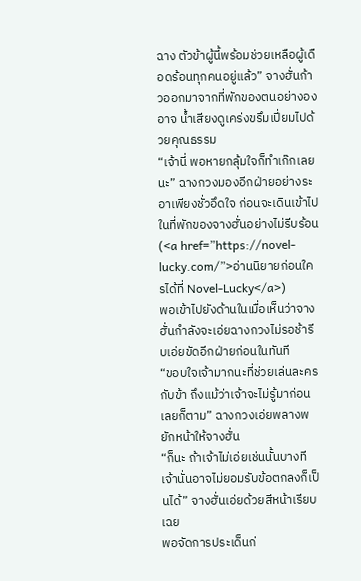ฉาง ตัวข้าผู้นี้พร้อมช่วยเหลือผู้เดือดร้อนทุกคนอยู่แล้ว” จางฮั่นก้าวออกมาจากที่พักของตนอย่างองอาจ น้ำเสียงดูเคร่งขรึมเปี่ยมไปด้วยคุณธรรม
“เจ้านี่ พอหายกลุ้มใจก็ทำเก๊กเลยนะ” ฉางกวงมองอีกฝ่ายอย่างระอาเพียงชั่วอึดใจ ก่อนจะเดินเข้าไปในที่พักของจางฮั่นอย่างไม่รีบร้อน (<a href=”https://novel-lucky.com/”>อ่านนิยายก่อนใครได้ที่ Novel-Lucky</a>)
พอเข้าไปยังด้านในเมื่อเห็นว่าจางฮั่นกำลังจะเอ่ยฉางกวงไม่รอช้ารีบเอ่ยขัดอีกฝ่ายก่อนในทันที
“ขอบใจเจ้ามากนะที่ช่วยเล่นละครกับข้า ถึงแม้ว่าเจ้าจะไม่รู้มาก่อนเลยก็ตาม” ฉางกวงเอ่ยพลางพยักหน้าให้จางฮั่น
“ก็นะ ถ้าเจ้าไม่เอ่ยเช่นนั้นบางทีเจ้านั่นอาจไม่ยอมรับข้อตกลงก็เป็นได้” จางฮั่นเอ่ยด้วยสีหน้าเรียบเฉย
พอจัดการประเด็นก่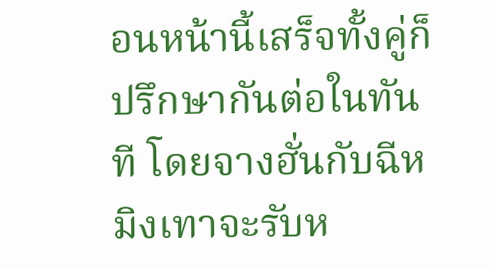อนหน้านี้เสร็จทั้งคู่ก็ปรึกษากันต่อในทันที โดยจางฮั่นกับฉีหมิงเทาจะรับห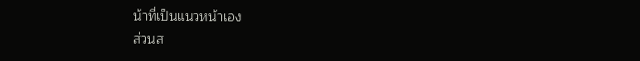น้าที่เป็นแนวหน้าเอง
ส่วนส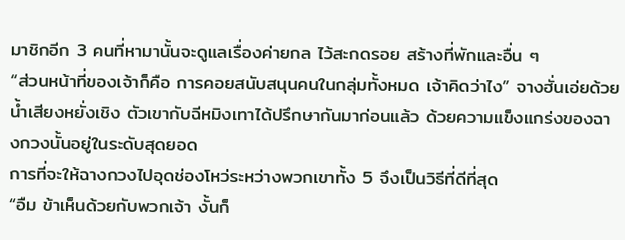มาชิกอีก 3 คนที่หามานั้นจะดูแลเรื่องค่ายกล ไว้สะกดรอย สร้างที่พักและอื่น ๆ
“ส่วนหน้าที่ของเจ้าก็คือ การคอยสนับสนุนคนในกลุ่มทั้งหมด เจ้าคิดว่าไง” จางฮั่นเอ่ยด้วยน้ำเสียงหยั่งเชิง ตัวเขากับฉีหมิงเทาได้ปรึกษากันมาก่อนแล้ว ด้วยความแข็งแกร่งของฉางกวงนั้นอยู่ในระดับสุดยอด
การที่จะให้ฉางกวงไปอุดช่องโหว่ระหว่างพวกเขาทั้ง 5 จึงเป็นวิธีที่ดีที่สุด
“อืม ข้าเห็นด้วยกับพวกเจ้า งั้นก็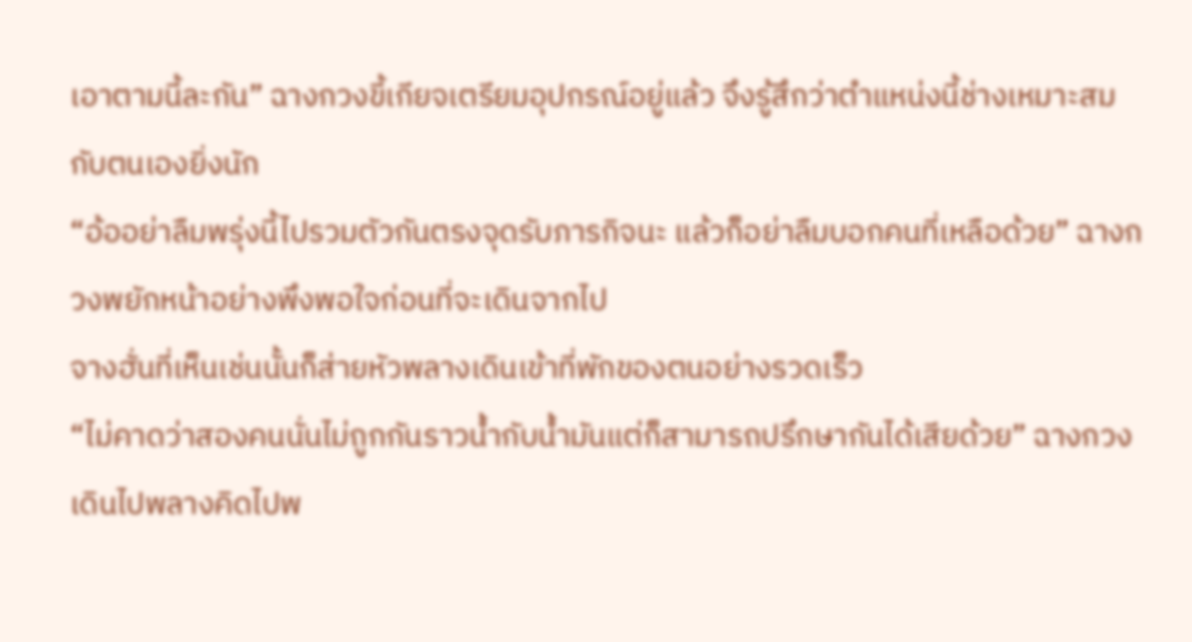เอาตามนี้ละกัน” ฉางกวงขี้เกียจเตรียมอุปกรณ์อยู่แล้ว จึงรู้สึกว่าตำแหน่งนี้ช่างเหมาะสมกับตนเองยิ่งนัก
“อ้ออย่าลืมพรุ่งนี้ไปรวมตัวกันตรงจุดรับภารกิจนะ แล้วก็อย่าลืมบอกคนที่เหลือด้วย” ฉางกวงพยักหน้าอย่างพึงพอใจก่อนที่จะเดินจากไป
จางฮั่นที่เห็นเช่นนั้นก็ส่ายหัวพลางเดินเข้าที่พักของตนอย่างรวดเร็ว
“ไม่คาดว่าสองคนนั่นไม่ถูกกันราวน้ำกับน้ำมันแต่ก็สามารถปรึกษากันได้เสียด้วย” ฉางกวงเดินไปพลางคิดไปพ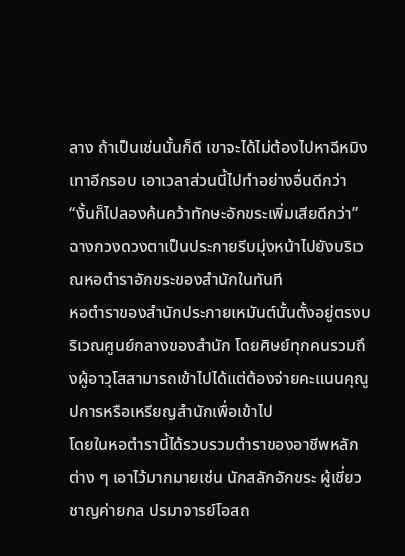ลาง ถ้าเป็นเช่นนั้นก็ดี เขาจะได้ไม่ต้องไปหาฉีหมิงเทาอีกรอบ เอาเวลาส่วนนี้ไปทำอย่างอื่นดีกว่า
“งั้นก็ไปลองค้นคว้าทักษะอักขระเพิ่มเสียดีกว่า” ฉางกวงดวงตาเป็นประกายรีบมุ่งหน้าไปยังบริเวณหอตำราอักขระของสำนักในทันที
หอตำราของสำนักประกายเหมันต์นั้นตั้งอยู่ตรงบริเวณศูนย์กลางของสำนัก โดยศิษย์ทุกคนรวมถึงผู้อาวุโสสามารถเข้าไปได้แต่ต้องจ่ายคะแนนคุณูปการหรือเหรียญสำนักเพื่อเข้าไป
โดยในหอตำรานี้ได้รวบรวมตำราของอาชีพหลักต่าง ๆ เอาไว้มากมายเช่น นักสลักอักขระ ผู้เชี่ยวชาญค่ายกล ปรมาจารย์โอสถ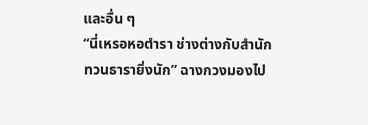และอื่น ๆ
“นี่เหรอหอตำรา ช่างต่างกับสำนักทวนธารายิ่งนัก” ฉางกวงมองไป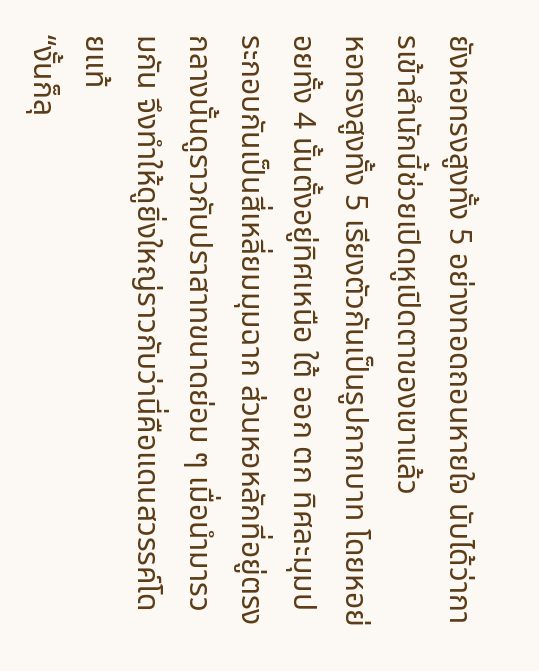ยังหอทรงสูงทั้ง 5 อย่างทอดถอนหายใจ นับได้ว่าการเข้าสำนักนี้ช่วยเปิดหูเปิดตาของเขาแล้ว
หอทรงสูงทั้ง 5 เรียงตัวกันเป็นรูปกากบาท โดยหอย่อยทั้ง 4 นั้นตั้งอยู่ทิศเหนือ ใต้ ออก ตก ทิศละมุมประกอบกันเป็นสี่เหลี่ยมมุมฉาก ส่วนหอหลักที่อยู่ตรงกลางนั้นดูราวกับปราสาทขนาดย่อม ๆ เมื่อนำมารวมกัน จึงทำให้ดูยิ่งใหญ่ราวกับว่านี่คือแดนสวรรค์โดยแท้
“งั้นก็ลุ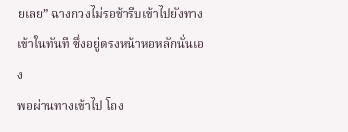ยเลย” ฉางกวงไม่รอช้ารีบเข้าไปยังทางเข้าในทันที ซึ่งอยู่ตรงหน้าหอหลักนั่นเอง
พอผ่านทางเข้าไป โถง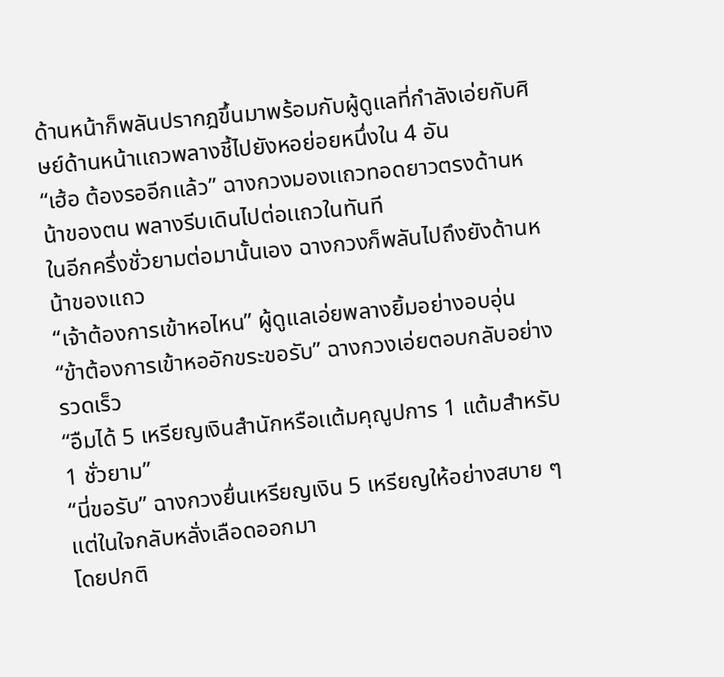ด้านหน้าก็พลันปรากฎขึ้นมาพร้อมกับผู้ดูเเลที่กำลังเอ่ยกับศิษย์ด้านหน้าเเถวพลางชี้ไปยังหอย่อยหนึ่งใน 4 อัน
“เฮ้อ ต้องรออีกเเล้ว” ฉางกวงมองเเถวทอดยาวตรงด้านหน้าของตน พลางรีบเดินไปต่อเเถวในทันที
ในอีกครึ่งชั่วยามต่อมานั้นเอง ฉางกวงก็พลันไปถึงยังด้านหน้าของเเถว
“เจ้าต้องการเข้าหอไหน” ผู้ดูเเลเอ่ยพลางยิ้มอย่างอบอุ่น
“ข้าต้องการเข้าหออักขระขอรับ” ฉางกวงเอ่ยตอบกลับอย่างรวดเร็ว
“อืมได้ 5 เหรียญเงินสำนักหรือเเต้มคุณูปการ 1 เเต้มสำหรับ 1 ชั่วยาม”
“นี่ขอรับ” ฉางกวงยื่นเหรียญเงิน 5 เหรียญให้อย่างสบาย ๆ เเต่ในใจกลับหลั่งเลือดออกมา
โดยปกติ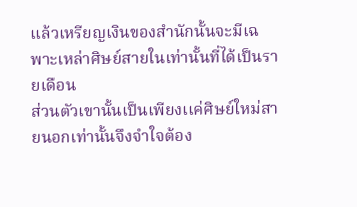เเล้วเหรียญเงินของสำนักนั้นจะมีเฉพาะเหล่าศิษย์สายในเท่านั้นที่ได้เป็นรายเดือน
ส่วนตัวเขานั้นเป็นเพียงเเค่ศิษย์ใหม่สายนอกเท่านั้นจึงจำใจต้อง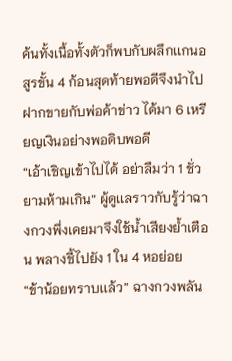ค้นทั้งเนื้อทั้งตัวก็พบกับผลึกเเกนอสูรขั้น 4 ก้อนสุดท้ายพอดีจึงนำไปฝากขายกับพ่อค้าข่าว ได้มา 6 เหรียญเงินอย่างพอดิบพอดี
“เอ้าเชิญเข้าไปได้ อย่าลืมว่า 1 ชั่วยามห้ามเกิน” ผู้ดูเเลราวกับรู้ว่าฉางกวงพึ่งเคยมาจึงใช้น้ำเสียงย้ำเตือน พลางชี้ไปยัง 1 ใน 4 หอย่อย
“ข้าน้อยทราบเเล้ว” ฉางกวงพลัน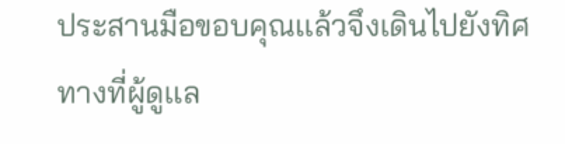ประสานมือขอบคุณเเล้วจึงเดินไปยังทิศทางที่ผู้ดูเเล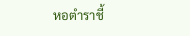หอตำราชี้